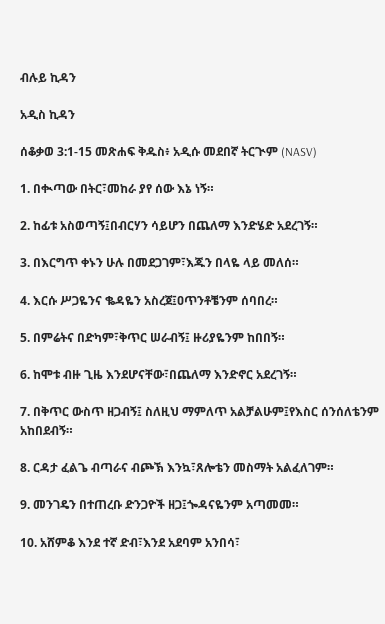ብሉይ ኪዳን

አዲስ ኪዳን

ሰቆቃወ 3:1-15 መጽሐፍ ቅዱስ፥ አዲሱ መደበኛ ትርጒም (NASV)

1. በቊጣው በትር፣መከራ ያየ ሰው እኔ ነኝ።

2. ከፊቱ አስወጣኝ፤በብርሃን ሳይሆን በጨለማ እንድሄድ አደረገኝ።

3. በእርግጥ ቀኑን ሁሉ በመደጋገም፣እጁን በላዬ ላይ መለሰ።

4. እርሱ ሥጋዬንና ቈዳዬን አስረጀ፤ዐጥንቶቼንም ሰባበረ።

5. በምሬትና በድካም፣ቅጥር ሠራብኝ፤ ዙሪያዬንም ከበበኝ።

6. ከሞቱ ብዙ ጊዜ እንደሆናቸው፣በጨለማ እንድኖር አደረገኝ።

7. በቅጥር ውስጥ ዘጋብኝ፤ ስለዚህ ማምለጥ አልቻልሁም፤የእስር ሰንሰለቴንም አከበደብኝ።

8. ርዳታ ፈልጌ ብጣራና ብጮኽ እንኳ፣ጸሎቴን መስማት አልፈለገም።

9. መንገዴን በተጠረቡ ድንጋዮች ዘጋ፤ጐዳናዬንም አጣመመ።

10. አሸምቆ እንደ ተኛ ድብ፣እንደ አደባም አንበሳ፣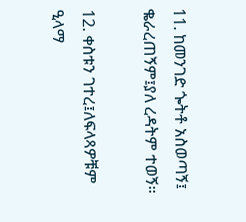11. ከመንገድ ጐትቶ አስወጣኝ፤ ቈራረጠኝም፤ያለ ረዳትም ተወኝ።

12. ቀስቱን ገተረ፤ለፍላጻዎቹም ዒላማ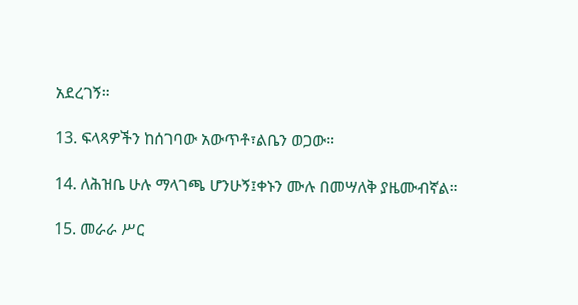አደረገኝ።

13. ፍላጻዎችን ከሰገባው አውጥቶ፣ልቤን ወጋው።

14. ለሕዝቤ ሁሉ ማላገጫ ሆንሁኝ፤ቀኑን ሙሉ በመሣለቅ ያዜሙብኛል።

15. መራራ ሥር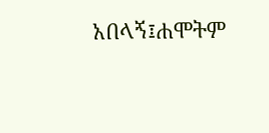አበላኝ፤ሐሞትም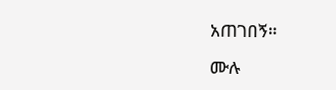አጠገበኝ።

ሙሉ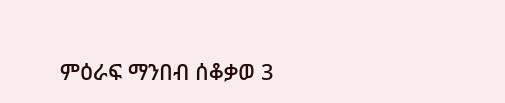ምዕራፍ ማንበብ ሰቆቃወ 3